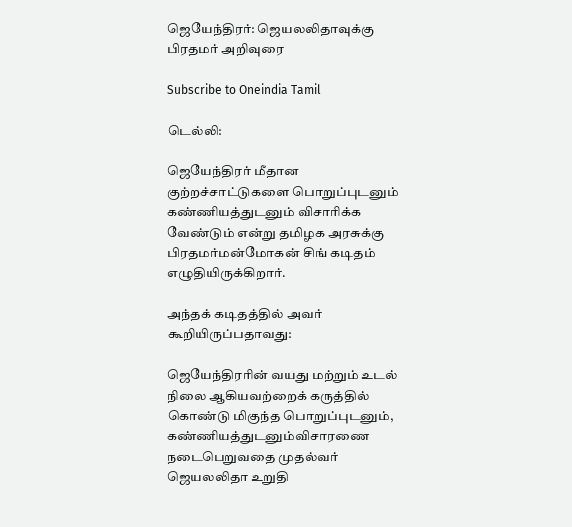ஜெயேந்திரர்: ஜெயலலிதாவுக்கு பிரதமர் அறிவுரை

Subscribe to Oneindia Tamil

டெல்லி:

ஜெயேந்திரர் மீதான குற்றச்சாட்டுகளை பொறுப்புடனும் கண்ணியத்துடனும் விசாரிக்க வேண்டும் என்று தமிழக அரசுக்கு பிரதமர்மன்மோகன் சிங் கடிதம் எழுதியிருக்கிறார்.

அந்தக் கடிதத்தில் அவர் கூறியிருப்பதாவது:

ஜெயேந்திரரின் வயது மற்றும் உடல் நிலை ஆகியவற்றைக் கருத்தில் கொண்டு மிகுந்த பொறுப்புடனும், கண்ணியத்துடனும்விசாரணை நடைபெறுவதை முதல்வர் ஜெயலலிதா உறுதி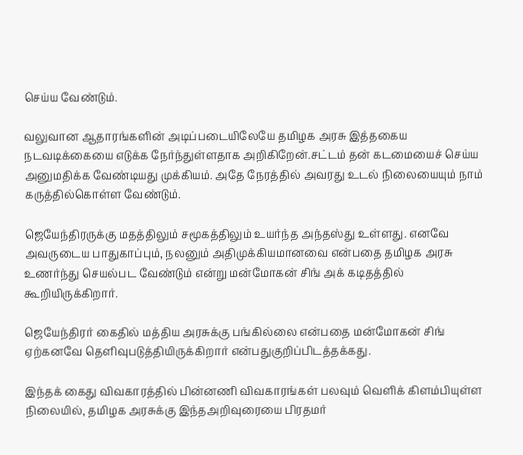செய்ய வேண்டும்.

வலுவான ஆதாரங்களின் அடிப்படையிலேயே தமிழக அரசு இத்தகைய நடவடிக்கையை எடுக்க நேர்ந்துள்ளதாக அறிகிறேன்.சட்டம் தன் கடமையைச் செய்ய அனுமதிக்க வேண்டியது முக்கியம். அதே நேரத்தில் அவரது உடல் நிலையையும் நாம் கருத்தில்கொள்ள வேண்டும்.

ஜெயேந்திரருக்கு மதத்திலும் சமூகத்திலும் உயர்ந்த அந்தஸ்து உள்ளது. எனவே அவருடைய பாதுகாப்பும், நலனும் அதிமுக்கியமானவை என்பதை தமிழக அரசு உணர்ந்து செயல்பட வேண்டும் என்று மன்மோகன் சிங் அக் கடிதத்தில் கூறியிருக்கிறார்.

ஜெயேந்திரர் கைதில் மத்திய அரசுக்கு பங்கில்லை என்பதை மன்மோகன் சிங் ஏற்கனவே தெளிவுபடுத்தியிருக்கிறார் என்பதுகுறிப்பிடத்தக்கது.

இந்தக் கைது விவகாரத்தில் பின்னணி விவகாரங்கள் பலவும் வெளிக் கிளம்பியுள்ள நிலையில், தமிழக அரசுக்கு இந்தஅறிவுரையை பிரதமர்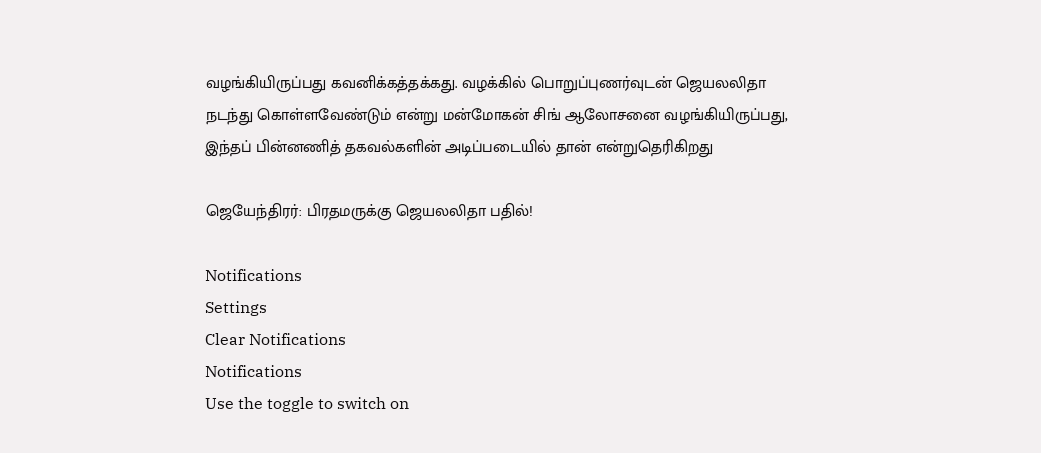வழங்கியிருப்பது கவனிக்கத்தக்கது. வழக்கில் பொறுப்புணர்வுடன் ஜெயலலிதா நடந்து கொள்ளவேண்டும் என்று மன்மோகன் சிங் ஆலோசனை வழங்கியிருப்பது, இந்தப் பின்னணித் தகவல்களின் அடிப்படையில் தான் என்றுதெரிகிறது

ஜெயேந்திரர்: பிரதமருக்கு ஜெயலலிதா பதில்!

Notifications
Settings
Clear Notifications
Notifications
Use the toggle to switch on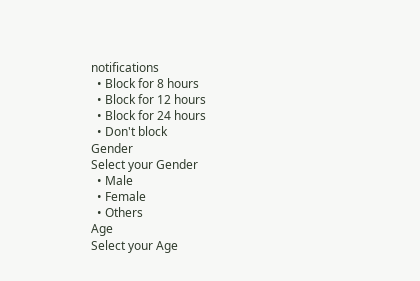notifications
  • Block for 8 hours
  • Block for 12 hours
  • Block for 24 hours
  • Don't block
Gender
Select your Gender
  • Male
  • Female
  • Others
Age
Select your Age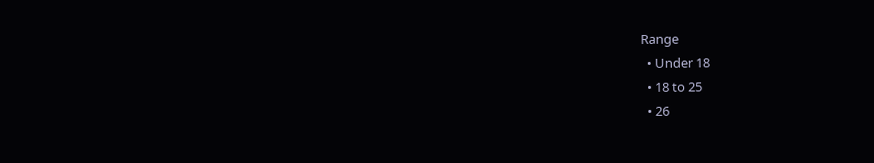Range
  • Under 18
  • 18 to 25
  • 26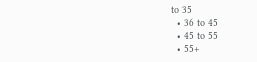to 35
  • 36 to 45
  • 45 to 55
  • 55+